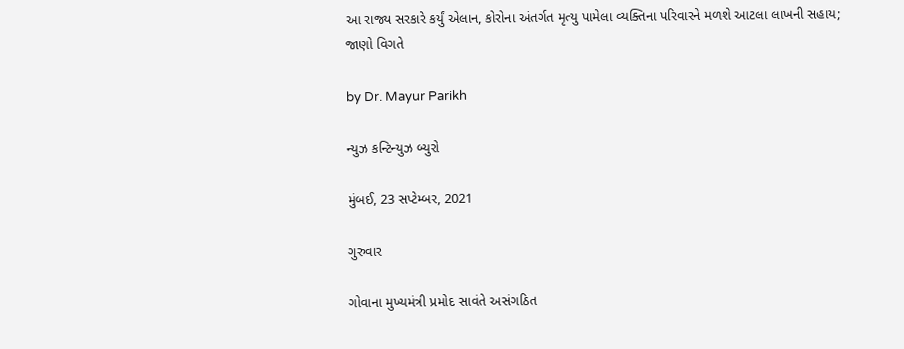આ રાજ્ય સરકારે કર્યું એલાન, કોરોના અંતર્ગત મૃત્યુ પામેલા વ્યક્તિના પરિવારને મળશે આટલા લાખની સહાય; જાણો વિગતે

by Dr. Mayur Parikh

ન્યુઝ કન્ટિન્યુઝ બ્યુરો

મુંબઈ, 23 સપ્ટેમ્બર, 2021

ગુરુવાર

ગોવાના મુખ્યમંત્રી પ્રમોદ સાવંતે અસંગઠિત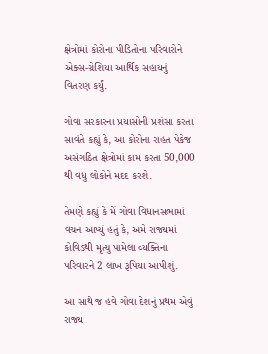ક્ષેત્રોમાં કોરોના પીડિતોના પરિવારોને એક્સ-ગ્રેશિયા આર્થિક સહાયનું વિતરણ કર્યું.

ગોવા સરકારના પ્રયાસોની પ્રશંસા કરતા સાવંતે કહ્યું કે, આ કોરોના રાહત પેકેજ અસંગઠિત ક્ષેત્રોમાં કામ કરતા 50,000 થી વધુ લોકોને મદદ કરશે.

તેમણે કહ્યું કે મેં ગોવા વિધાનસભામાં વચન આપ્યું હતું કે, અમે રાજ્યમાં કોવિડથી મૃત્યુ પામેલા વ્યક્તિના પરિવારને 2 લાખ રૂપિયા આપીશું.

આ સાથે જ હવે ગોવા દેશનું પ્રથમ એવું રાજ્ય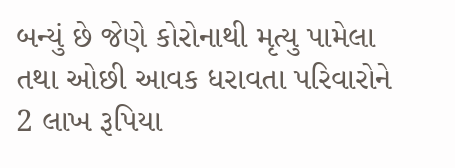બન્યું છે જેણે કોરોનાથી મૃત્યુ પામેલા તથા ઓછી આવક ધરાવતા પરિવારોને 2 લાખ રૂપિયા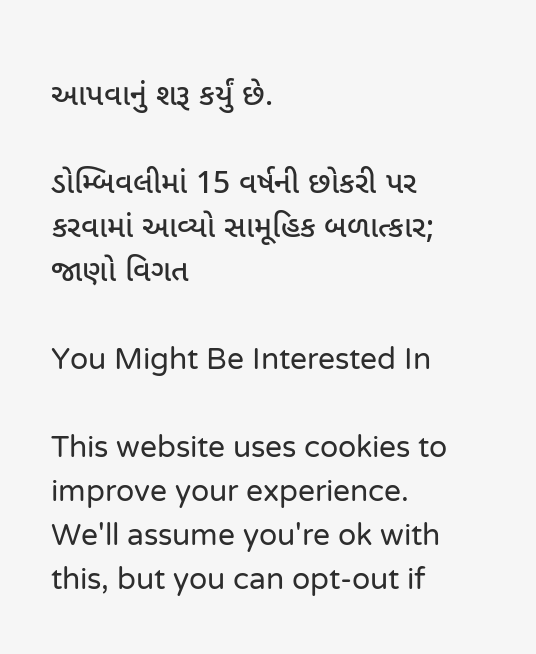આપવાનું શરૂ કર્યું છે.

ડોમ્બિવલીમાં 15 વર્ષની છોકરી પર કરવામાં આવ્યો સામૂહિક બળાત્કાર; જાણો વિગત

You Might Be Interested In

This website uses cookies to improve your experience. We'll assume you're ok with this, but you can opt-out if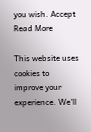you wish. Accept Read More

This website uses cookies to improve your experience. We'll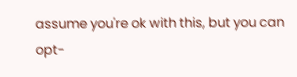assume you're ok with this, but you can opt-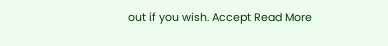out if you wish. Accept Read More